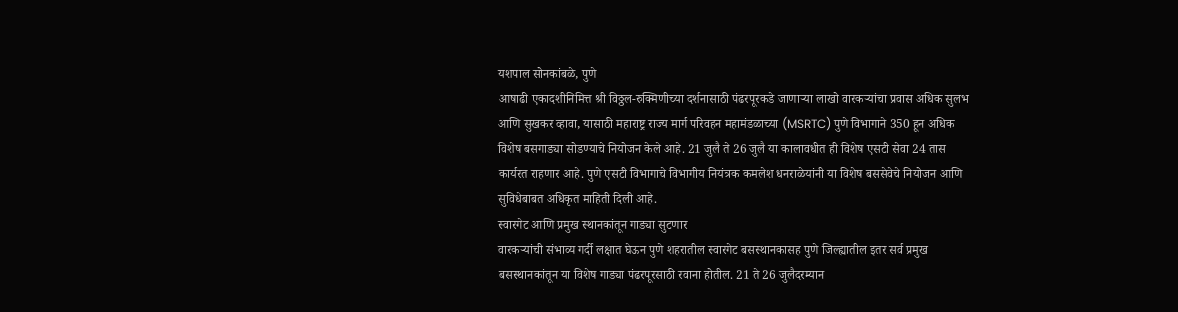यशपाल सोनकांबळे, पुणे
आषाढी एकादशीनिमित्त श्री विठ्ठल-रुक्मिणीच्या दर्शनासाठी पंढरपूरकडे जाणाऱ्या लाखो वारकऱ्यांचा प्रवास अधिक सुलभ आणि सुखकर व्हावा, यासाठी महाराष्ट्र राज्य मार्ग परिवहन महामंडळाच्या (MSRTC) पुणे विभागाने 350 हून अधिक विशेष बसगाड्या सोडण्याचे नियोजन केले आहे. 21 जुलै ते 26 जुलै या कालावधीत ही विशेष एसटी सेवा 24 तास कार्यरत राहणार आहे. पुणे एसटी विभागाचे विभागीय नियंत्रक कमलेश धनराळेयांनी या विशेष बससेवेचे नियोजन आणि सुविधेबाबत अधिकृत माहिती दिली आहे.
स्वारगेट आणि प्रमुख स्थानकांतून गाड्या सुटणार
वारकऱ्यांची संभाव्य गर्दी लक्षात घेऊन पुणे शहरातील स्वारगेट बसस्थानकासह पुणे जिल्ह्यातील इतर सर्व प्रमुख बसस्थानकांतून या विशेष गाड्या पंढरपूरसाठी रवाना होतील. 21 ते 26 जुलैदरम्यान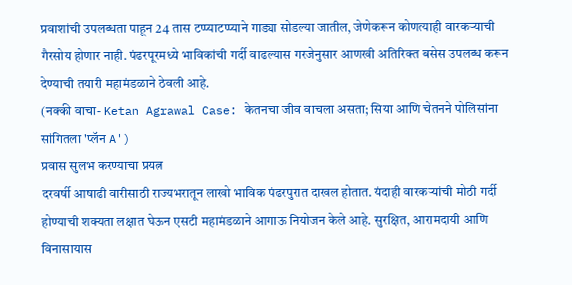प्रवाशांची उपलब्धता पाहून 24 तास टप्प्याटप्प्याने गाड्या सोडल्या जातील, जेणेकरून कोणत्याही वारकऱ्याची गैरसोय होणार नाही. पंढरपूरमध्ये भाविकांची गर्दी वाढल्यास गरजेनुसार आणखी अतिरिक्त बसेस उपलब्ध करून देण्याची तयारी महामंडळाने ठेवली आहे.
(नक्की वाचा- Ketan Agrawal Case: केतनचा जीव वाचला असता; सिया आणि चेतनने पोलिसांना सांगितला 'प्लॅन A')
प्रवास सुलभ करण्याचा प्रयत्न
दरवर्षी आषाढी वारीसाठी राज्यभरातून लाखो भाविक पंढरपुरात दाखल होतात. यंदाही वारकऱ्यांची मोठी गर्दी होण्याची शक्यता लक्षात घेऊन एसटी महामंडळाने आगाऊ नियोजन केले आहे. सुरक्षित, आरामदायी आणि विनासायास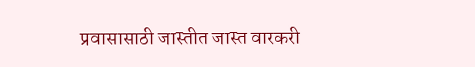प्रवासासाठी जास्तीत जास्त वारकरी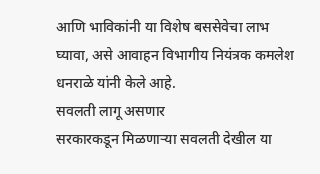आणि भाविकांनी या विशेष बससेवेचा लाभ घ्यावा, असे आवाहन विभागीय नियंत्रक कमलेश धनराळे यांनी केले आहे.
सवलती लागू असणार
सरकारकडून मिळणाऱ्या सवलती देखील या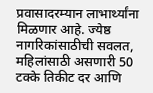प्रवासादरम्यान लाभार्थ्यांना मिळणार आहे. ज्येष्ठ नागरिकांसाठीची सवलत, महिलांसाठी असणारी 50 टक्के तिकीट दर आणि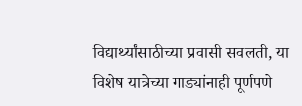विद्यार्थ्यांसाठीच्या प्रवासी सवलती, या विशेष यात्रेच्या गाड्यांनाही पूर्णपणे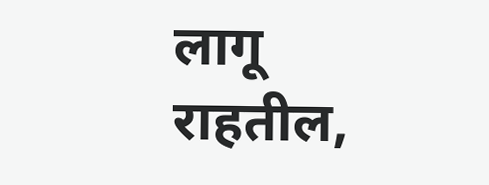लागू राहतील,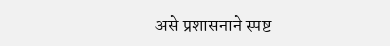असे प्रशासनाने स्पष्ट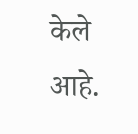केले आहे.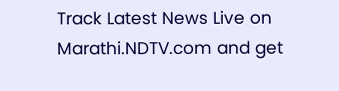Track Latest News Live on Marathi.NDTV.com and get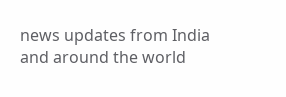news updates from India and around the world